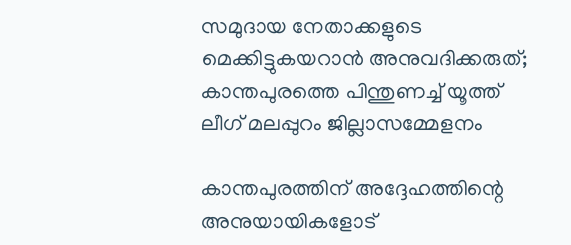സമുദായ നേതാക്കളുടെ മെക്കിട്ടുകയറാൻ അനുവദിക്കരുത്; കാന്തപുരത്തെ പിന്തുണച്ച് യൂത്ത് ലീഗ് മലപ്പുറം ജില്ലാസമ്മേളനം

കാന്തപുരത്തിന് അദ്ദേഹത്തിന്റെ അനുയായികളോട്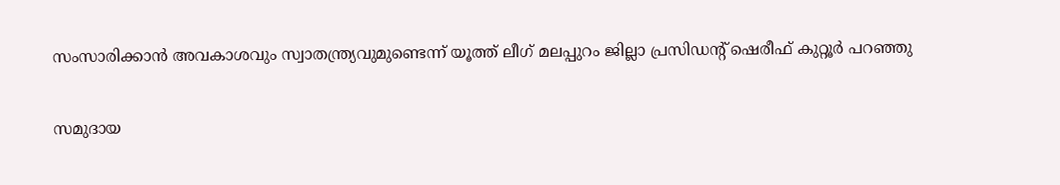സംസാരിക്കാന്‍ അവകാശവും സ്വാതന്ത്ര്യവുമുണ്ടെന്ന് യൂത്ത് ലീഗ് മലപ്പുറം ജില്ലാ പ്രസിഡന്റ് ഷെരീഫ് കുറ്റൂര്‍ പറഞ്ഞു

സമുദായ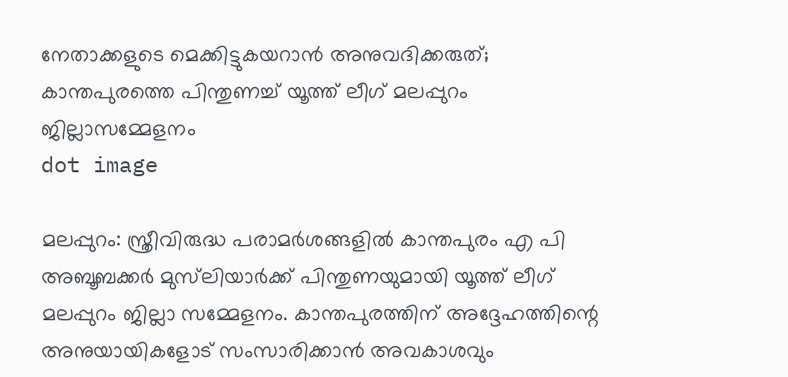നേതാക്കളുടെ മെക്കിട്ടുകയറാൻ അനുവദിക്കരുത്; കാന്തപുരത്തെ പിന്തുണച്ച് യൂത്ത് ലീഗ് മലപ്പുറം ജില്ലാസമ്മേളനം
dot image

മലപ്പുറം: സ്ത്രീവിരുദ്ധ പരാമര്‍ശങ്ങളില്‍ കാന്തപുരം എ പി അബൂബക്കര്‍ മുസ്‌ലിയാര്‍ക്ക് പിന്തുണയുമായി യൂത്ത് ലീഗ് മലപ്പുറം ജില്ലാ സമ്മേളനം. കാന്തപുരത്തിന് അദ്ദേഹത്തിന്റെ അനുയായികളോട് സംസാരിക്കാന്‍ അവകാശവും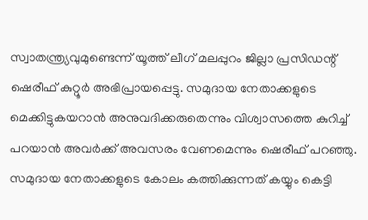സ്വാതന്ത്ര്യവുമുണ്ടെന്ന് യൂത്ത് ലീഗ് മലപ്പുറം ജില്ലാ പ്രസിഡന്റ് ഷെരീഫ് കുറ്റൂര്‍ അഭിപ്രായപ്പെട്ടു. സമുദായ നേതാക്കളുടെ മെക്കിട്ടുകയറാന്‍ അനുവദിക്കരുതെന്നും വിശ്വാസത്തെ കുറിച്ച് പറയാന്‍ അവര്‍ക്ക് അവസരം വേണമെന്നും ഷെരീഫ് പറഞ്ഞു. സമുദായ നേതാക്കളുടെ കോലം കത്തിക്കുന്നത് കയ്യും കെട്ടി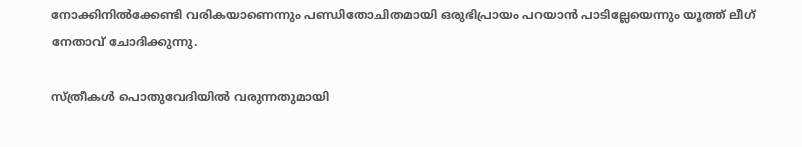നോക്കിനില്‍ക്കേണ്ടി വരികയാണെന്നും പണ്ഡിതോചിതമായി ഒരുഭിപ്രായം പറയാന്‍ പാടില്ലേയെന്നും യൂത്ത് ലീഗ് നേതാവ് ചോദിക്കുന്നു.

സ്ത്രീകള്‍ പൊതുവേദിയില്‍ വരുന്നതുമായി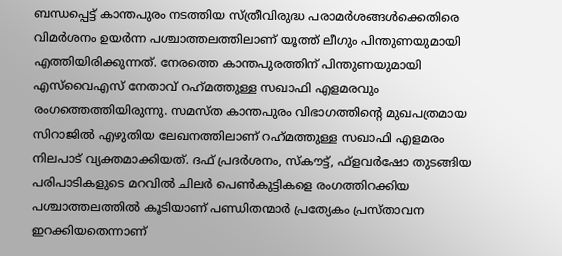ബന്ധപ്പെട്ട് കാന്തപുരം നടത്തിയ സ്ത്രീവിരുദ്ധ പരാമര്‍ശങ്ങള്‍ക്കെതിരെ വിമര്‍ശനം ഉയര്‍ന്ന പശ്ചാത്തലത്തിലാണ് യൂത്ത് ലീഗും പിന്തുണയുമായി എത്തിയിരിക്കുന്നത്. നേരത്തെ കാന്തപുരത്തിന് പിന്തുണയുമായി എസ്‌വൈഎസ് നേതാവ് റഹ്‌മത്തുള്ള സഖാഫി എളമരവും രംഗത്തെത്തിയിരുന്നു. സമസ്ത കാന്തപുരം വിഭാഗത്തിന്റെ മുഖപത്രമായ സിറാജില്‍ എഴുതിയ ലേഖനത്തിലാണ് റഹ്‌മത്തുള്ള സഖാഫി എളമരം നിലപാട് വ്യക്തമാക്കിയത്. ദഫ് പ്രദര്‍ശനം, സ്‌കൗട്ട്, ഫ്ളവര്‍ഷോ തുടങ്ങിയ പരിപാടികളുടെ മറവില്‍ ചിലര്‍ പെണ്‍കുട്ടികളെ രംഗത്തിറക്കിയ പശ്ചാത്തലത്തില്‍ കൂടിയാണ് പണ്ഡിതന്മാര്‍ പ്രത്യേകം പ്രസ്താവന ഇറക്കിയതെന്നാണ്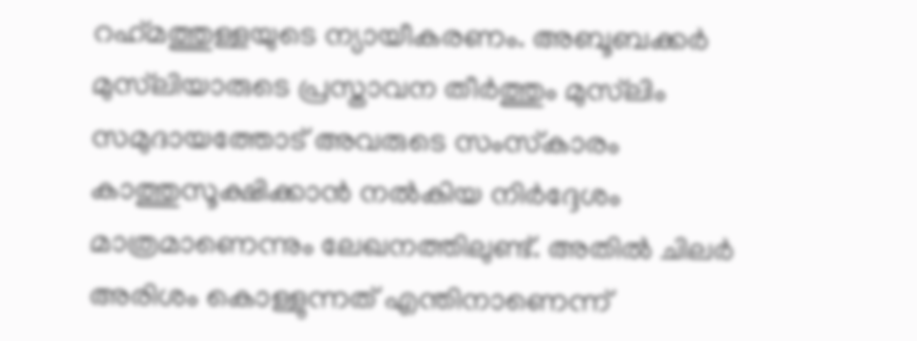റഹ്‌മത്തുള്ളയുടെ ന്യായീകരണം. അബൂബക്കര്‍ മുസ്‌ലിയാരുടെ പ്രസ്താവന തീര്‍ത്തും മുസ്‌ലിം സമുദായത്തോട് അവരുടെ സംസ്‌കാരം കാത്തുസൂക്ഷിക്കാന്‍ നല്‍കിയ നിര്‍ദ്ദേശം മാത്രമാണെന്നും ലേഖനത്തിലുണ്ട്. അതില്‍ ചിലര്‍ അരിശം കൊള്ളുന്നത് എന്തിനാണെന്ന്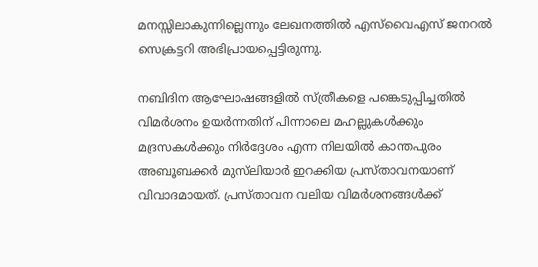മനസ്സിലാകുന്നില്ലെന്നും ലേഖനത്തില്‍ എസ്‌വൈഎസ് ജനറല്‍ സെക്രട്ടറി അഭിപ്രായപ്പെട്ടിരുന്നു.

നബിദിന ആഘോഷങ്ങളില്‍ സ്ത്രീകളെ പങ്കെടുപ്പിച്ചതില്‍ വിമര്‍ശനം ഉയര്‍ന്നതിന് പിന്നാലെ മഹല്ലുകള്‍ക്കും മദ്രസകള്‍ക്കും നിര്‍ദ്ദേശം എന്ന നിലയില്‍ കാന്തപുരം അബൂബക്കര്‍ മുസ്‌ലിയാര്‍ ഇറക്കിയ പ്രസ്താവനയാണ് വിവാദമായത്. പ്രസ്താവന വലിയ വിമര്‍ശനങ്ങള്‍ക്ക്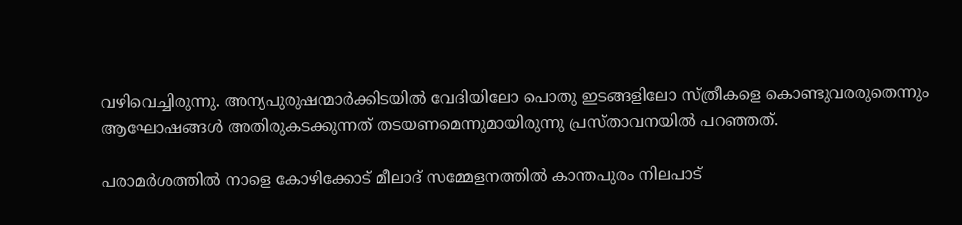വഴിവെച്ചിരുന്നു. അന്യപുരുഷന്മാര്‍ക്കിടയില്‍ വേദിയിലോ പൊതു ഇടങ്ങളിലോ സ്ത്രീകളെ കൊണ്ടുവരരുതെന്നും ആഘോഷങ്ങള്‍ അതിരുകടക്കുന്നത് തടയണമെന്നുമായിരുന്നു പ്രസ്താവനയില്‍ പറഞ്ഞത്.

പരാമര്‍ശത്തില്‍ നാളെ കോഴിക്കോട് മീലാദ് സമ്മേളനത്തില്‍ കാന്തപുരം നിലപാട്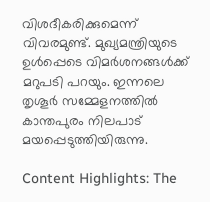വിശദീകരിക്കുമെന്ന് വിവരമുണ്ട്. മുഖ്യമന്ത്രിയുടെ ഉള്‍പ്പെടെ വിമര്‍ശനങ്ങള്‍ക്ക് മറുപടി പറയും. ഇന്നലെ തൃശൂര്‍ സമ്മേളനത്തില്‍ കാന്തപുരം നിലപാട് മയപ്പെടുത്തിയിരുന്നു.

Content Highlights: The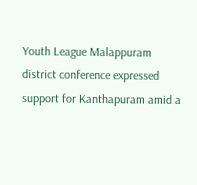Youth League Malappuram district conference expressed support for Kanthapuram amid a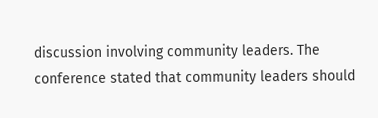discussion involving community leaders. The conference stated that community leaders should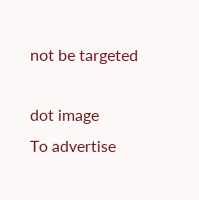not be targeted

dot image
To advertise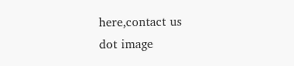here,contact us
dot image